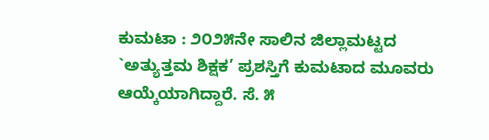ಕುಮಟಾ : ೨೦೨೫ನೇ ಸಾಲಿನ ಜಿಲ್ಲಾಮಟ್ಟದ `ಅತ್ಯುತ್ತಮ ಶಿಕ್ಷಕ’ ಪ್ರಶಸ್ತಿಗೆ ಕುಮಟಾದ ಮೂವರು ಆಯ್ಕೆಯಾಗಿದ್ದಾರೆ. ಸೆ. ೫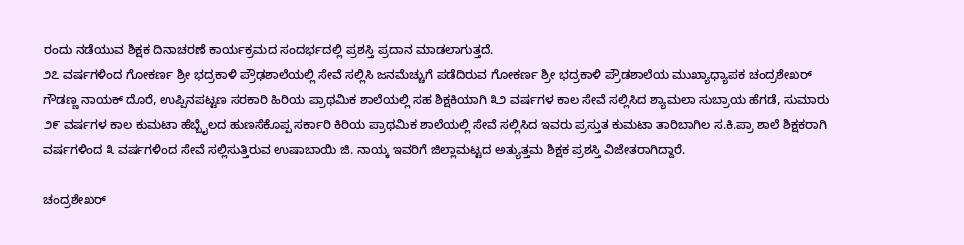ರಂದು ನಡೆಯುವ ಶಿಕ್ಷಕ ದಿನಾಚರಣೆ ಕಾರ್ಯಕ್ರಮದ ಸಂದರ್ಭದಲ್ಲಿ ಪ್ರಶಸ್ತಿ ಪ್ರದಾನ ಮಾಡಲಾಗುತ್ತದೆ.
೨೭ ವರ್ಷಗಳಿಂದ ಗೋಕರ್ಣ ಶ್ರೀ ಭದ್ರಕಾಳಿ ಪ್ರೌಢಶಾಲೆಯಲ್ಲಿ ಸೇವೆ ಸಲ್ಲಿಸಿ ಜನಮೆಚ್ಚುಗೆ ಪಡೆದಿರುವ ಗೋಕರ್ಣ ಶ್ರೀ ಭದ್ರಕಾಳಿ ಪ್ರೌಡಶಾಲೆಯ ಮುಖ್ಯಾಧ್ಯಾಪಕ ಚಂದ್ರಶೇಖರ್ ಗೌಡಣ್ಣ ನಾಯಕ್ ದೊರೆ, ಉಪ್ಪಿನಪಟ್ಟಣ ಸರಕಾರಿ ಹಿರಿಯ ಪ್ರಾಥಮಿಕ ಶಾಲೆಯಲ್ಲಿ ಸಹ ಶಿಕ್ಷಕಿಯಾಗಿ ೩೨ ವರ್ಷಗಳ ಕಾಲ ಸೇವೆ ಸಲ್ಲಿಸಿದ ಶ್ಯಾಮಲಾ ಸುಬ್ರಾಯ ಹೆಗಡೆ, ಸುಮಾರು ೨೯ ವರ್ಷಗಳ ಕಾಲ ಕುಮಟಾ ಹೆಬ್ಬೈಲದ ಹುಣಸೆಕೊಪ್ಪ ಸರ್ಕಾರಿ ಕಿರಿಯ ಪ್ರಾಥಮಿಕ ಶಾಲೆಯಲ್ಲಿ ಸೇವೆ ಸಲ್ಲಿಸಿದ ಇವರು ಪ್ರಸ್ತುತ ಕುಮಟಾ ತಾರಿಬಾಗಿಲ ಸ.ಕಿ.ಪ್ರಾ ಶಾಲೆ ಶಿಕ್ಷಕರಾಗಿ ವರ್ಷಗಳಿಂದ ೩ ವರ್ಷಗಳಿಂದ ಸೇವೆ ಸಲ್ಲಿಸುತ್ತಿರುವ ಉಷಾಬಾಯಿ ಜಿ. ನಾಯ್ಕ ಇವರಿಗೆ ಜಿಲ್ಲಾಮಟ್ಟದ ಅತ್ಯುತ್ತಮ ಶಿಕ್ಷಕ ಪ್ರಶಸ್ತಿ ವಿಜೇತರಾಗಿದ್ದಾರೆ.

ಚಂದ್ರಶೇಖರ್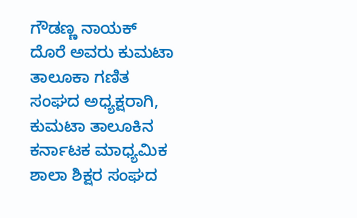ಗೌಡಣ್ಣ ನಾಯಕ್ ದೊರೆ ಅವರು ಕುಮಟಾ ತಾಲೂಕಾ ಗಣಿತ ಸಂಘದ ಅಧ್ಯಕ್ಷರಾಗಿ, ಕುಮಟಾ ತಾಲೂಕಿನ ಕರ್ನಾಟಕ ಮಾಧ್ಯಮಿಕ ಶಾಲಾ ಶಿಕ್ಷರ ಸಂಘದ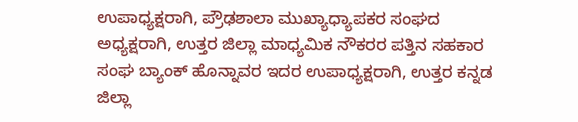ಉಪಾಧ್ಯಕ್ಷರಾಗಿ, ಪ್ರೌಢಶಾಲಾ ಮುಖ್ಯಾಧ್ಯಾಪಕರ ಸಂಘದ ಅಧ್ಯಕ್ಷರಾಗಿ, ಉತ್ತರ ಜಿಲ್ಲಾ ಮಾಧ್ಯಮಿಕ ನೌಕರರ ಪತ್ತಿನ ಸಹಕಾರ ಸಂಘ ಬ್ಯಾಂಕ್ ಹೊನ್ನಾವರ ಇದರ ಉಪಾಧ್ಯಕ್ಷರಾಗಿ, ಉತ್ತರ ಕನ್ನಡ ಜಿಲ್ಲಾ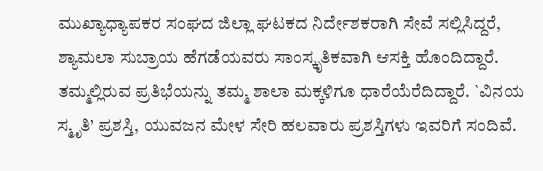ಮುಖ್ಯಾಧ್ಯಾಪಕರ ಸಂಘದ ಜಿಲ್ಲಾ ಘಟಕದ ನಿರ್ದೇಶಕರಾಗಿ ಸೇವೆ ಸಲ್ಲಿಸಿದ್ದರೆ, ಶ್ಯಾಮಲಾ ಸುಬ್ರಾಯ ಹೆಗಡೆಯವರು ಸಾಂಸ್ಕೃತಿಕವಾಗಿ ಆಸಕ್ತಿ ಹೊಂದಿದ್ದಾರೆ. ತಮ್ಮಲ್ಲಿರುವ ಪ್ರತಿಭೆಯನ್ನು ತಮ್ಮ ಶಾಲಾ ಮಕ್ಕಳಿಗೂ ಧಾರೆಯೆರೆದಿದ್ದಾರೆ. `ವಿನಯ ಸ್ಮೃತಿ’ ಪ್ರಶಸ್ತಿ, ಯುವಜನ ಮೇಳ ಸೇರಿ ಹಲವಾರು ಪ್ರಶಸ್ತಿಗಳು ಇವರಿಗೆ ಸಂದಿವೆ.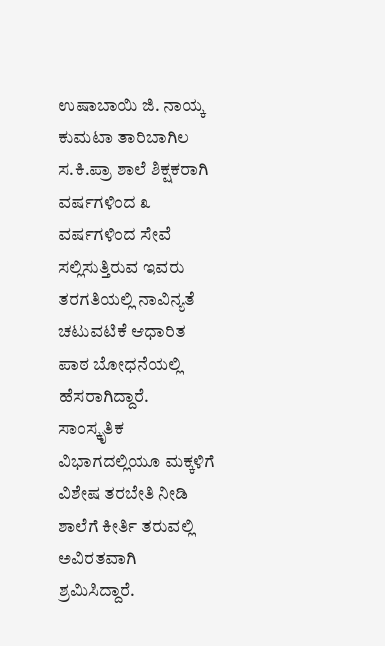ಉಷಾಬಾಯಿ ಜಿ. ನಾಯ್ಕ ಕುಮಟಾ ತಾರಿಬಾಗಿಲ ಸ.ಕಿ.ಪ್ರಾ ಶಾಲೆ ಶಿಕ್ಷಕರಾಗಿ ವರ್ಷಗಳಿಂದ ೩ ವರ್ಷಗಳಿಂದ ಸೇವೆ ಸಲ್ಲಿಸುತ್ತಿರುವ ಇವರು ತರಗತಿಯಲ್ಲಿ ನಾವಿನ್ಯತೆ ಚಟುವಟಿಕೆ ಆಧಾರಿತ ಪಾಠ ಬೋಧನೆಯಲ್ಲಿ ಹೆಸರಾಗಿದ್ದಾರೆ. ಸಾಂಸ್ಕೃತಿಕ ವಿಭಾಗದಲ್ಲಿಯೂ ಮಕ್ಕಳಿಗೆ ವಿಶೇಷ ತರಬೇತಿ ನೀಡಿ ಶಾಲೆಗೆ ಕೀರ್ತಿ ತರುವಲ್ಲಿ ಅವಿರತವಾಗಿ ಶ್ರಮಿಸಿದ್ದಾರೆ.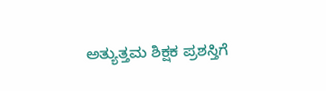ಅತ್ಯುತ್ತಮ ಶಿಕ್ಷಕ ಪ್ರಶಸ್ತಿಗೆ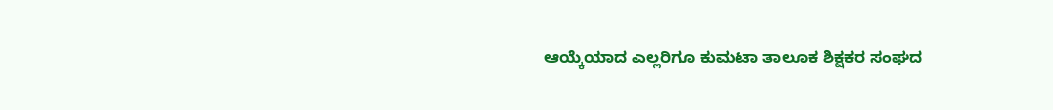ಆಯ್ಕೆಯಾದ ಎಲ್ಲರಿಗೂ ಕುಮಟಾ ತಾಲೂಕ ಶಿಕ್ಷಕರ ಸಂಘದ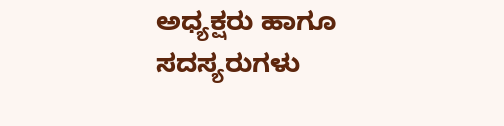ಅಧ್ಯಕ್ಷರು ಹಾಗೂ ಸದಸ್ಯರುಗಳು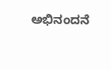ಅಭಿನಂದನೆ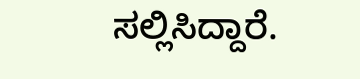ಸಲ್ಲಿಸಿದ್ದಾರೆ.